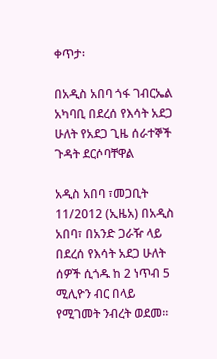ቀጥታ፡

በአዲስ አበባ ጎፋ ገብርኤል አካባቢ በደረሰ የእሳት አደጋ ሁለት የአደጋ ጊዜ ሰራተኞች ጉዳት ደርሶባቸዋል

አዲስ አበባ ፣መጋቢት 11/2012 (ኢዜአ) በአዲስ አበባ፣ በአንድ ጋራዥ ላይ በደረሰ የእሳት አደጋ ሁለት ሰዎች ሲጎዱ ከ 2 ነጥብ 5 ሚሊዮን ብር በላይ የሚገመት ንብረት ወደመ።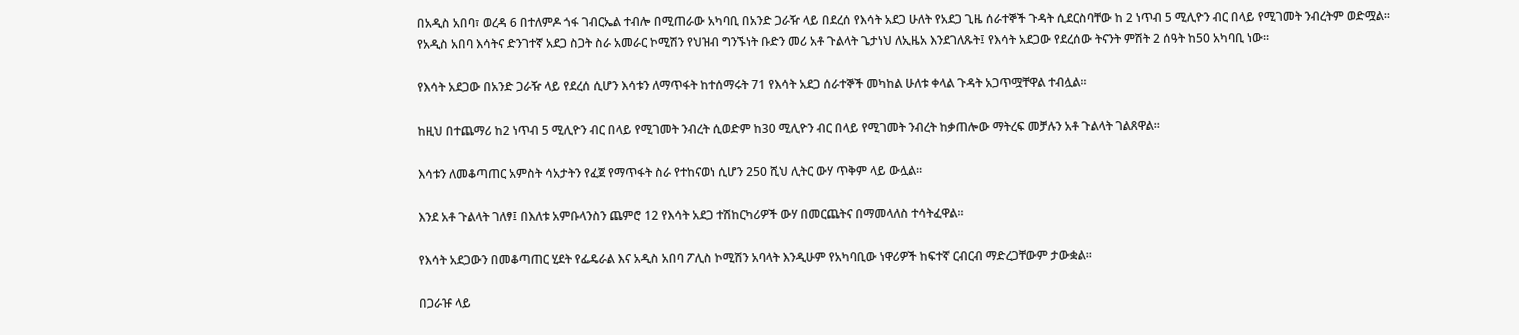በአዲስ አበባ፣ ወረዳ 6 በተለምዶ ጎፋ ገብርኤል ተብሎ በሚጠራው አካባቢ በአንድ ጋራዥ ላይ በደረሰ የእሳት አደጋ ሁለት የአደጋ ጊዜ ሰራተኞች ጉዳት ሲደርስባቸው ከ 2 ነጥብ 5 ሚሊዮን ብር በላይ የሚገመት ንብረትም ወድሟል።
የአዲስ አበባ እሳትና ድንገተኛ አደጋ ስጋት ስራ አመራር ኮሚሽን የህዝብ ግንኙነት ቡድን መሪ አቶ ጉልላት ጌታነህ ለኢዜአ እንደገለጹት፤ የእሳት አደጋው የደረሰው ትናንት ምሽት 2 ሰዓት ከ50 አካባቢ ነው።

የእሳት አደጋው በአንድ ጋራዥ ላይ የደረሰ ሲሆን እሳቱን ለማጥፋት ከተሰማሩት 71 የእሳት አደጋ ሰራተኞች መካከል ሁለቱ ቀላል ጉዳት አጋጥሟቸዋል ተብሏል።

ከዚህ በተጨማሪ ከ2 ነጥብ 5 ሚሊዮን ብር በላይ የሚገመት ንብረት ሲወድም ከ30 ሚሊዮን ብር በላይ የሚገመት ንብረት ከቃጠሎው ማትረፍ መቻሉን አቶ ጉልላት ገልጸዋል።

እሳቱን ለመቆጣጠር አምስት ሳአታትን የፈጀ የማጥፋት ስራ የተከናወነ ሲሆን 250 ሺህ ሊትር ውሃ ጥቅም ላይ ውሏል።

እንደ አቶ ጉልላት ገለፃ፤ በእለቱ አምቡላንስን ጨምሮ 12 የእሳት አደጋ ተሽከርካሪዎች ውሃ በመርጨትና በማመላለስ ተሳትፈዋል።

የእሳት አደጋውን በመቆጣጠር ሂደት የፌዴራል እና አዲስ አበባ ፖሊስ ኮሚሽን አባላት እንዲሁም የአካባቢው ነዋሪዎች ከፍተኛ ርብርብ ማድረጋቸውም ታውቋል።

በጋራዡ ላይ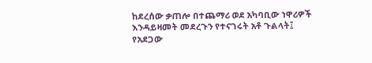ከደረሰው ቃጠሎ በተጨማሪ ወደ አካባቢው ነዋሪዎች እንዳይዛመት መደረጉን የተናገሩት አቶ ጉልላት፤ የአደጋው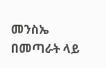መንስኤ በመጣራት ላይ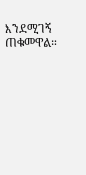እንደሚገኝ ጠቁመዋል።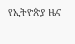የኢትዮጵያ ዜና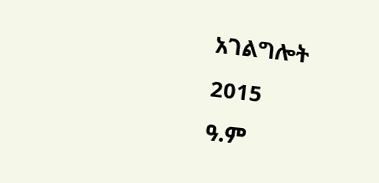አገልግሎት
2015
ዓ.ም